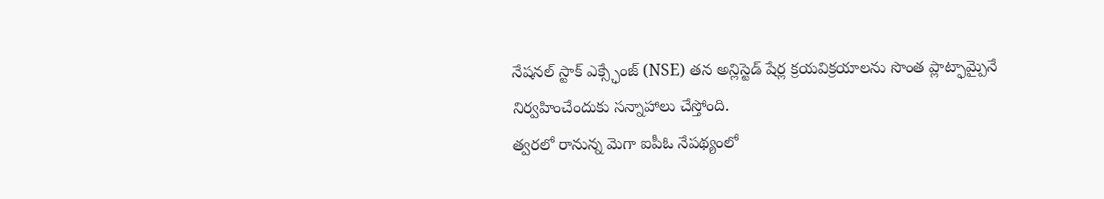నేషనల్ స్టాక్ ఎక్స్ఛేంజ్ (NSE) తన అన్లిస్టెడ్ షేర్ల క్రయవిక్రయాలను సొంత ప్లాట్ఫామ్పైనే నిర్వహించేందుకు సన్నాహాలు చేస్తోంది.
త్వరలో రానున్న మెగా ఐపీఓ నేపథ్యంలో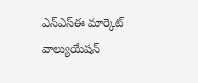ఎన్ఎస్ఈ మార్కెట్ వాల్యుయేషన్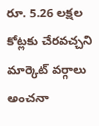రూ. 5.26 లక్షల కోట్లకు చేరవచ్చని మార్కెట్ వర్గాలు అంచనా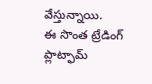వేస్తున్నాయి.
ఈ సొంత ట్రేడింగ్ ప్లాట్ఫామ్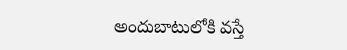అందుబాటులోకి వస్తే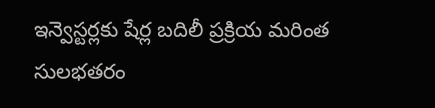ఇన్వెస్టర్లకు షేర్ల బదిలీ ప్రక్రియ మరింత సులభతరం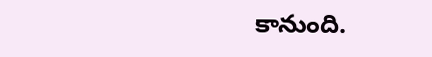కానుంది.